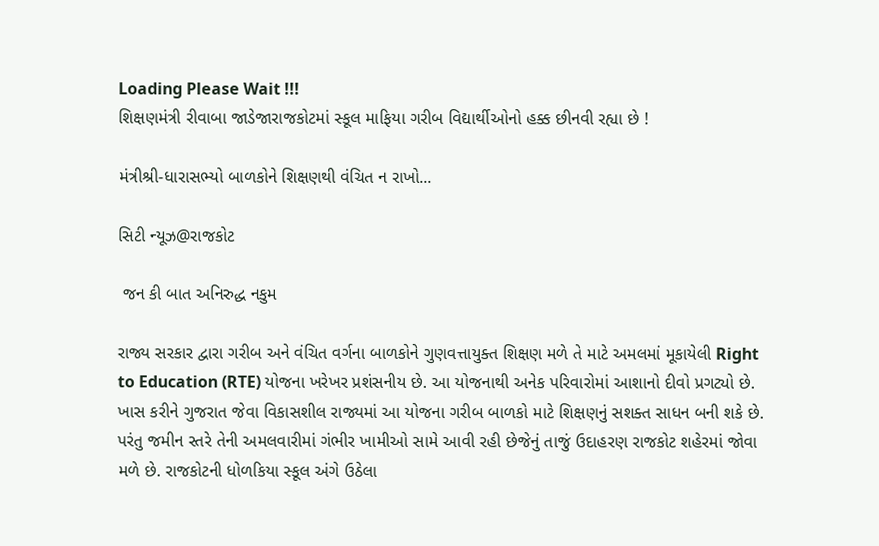Loading Please Wait !!!
શિક્ષણમંત્રી રીવાબા જાડેજારાજકોટમાં સ્કૂલ માફિયા ગરીબ વિદ્યાર્થીઓનો હક્ક છીનવી રહ્યા છે !

મંત્રીશ્રી-ધારાસભ્યો બાળકોને શિક્ષણથી વંચિત ન રાખો...

સિટી ન્યૂઝ@રાજકોટ

 જન કી બાત અનિરુદ્ધ નકુમ

રાજ્ય સરકાર દ્વારા ગરીબ અને વંચિત વર્ગના બાળકોને ગુણવત્તાયુક્ત શિક્ષણ મળે તે માટે અમલમાં મૂકાયેલી Right to Education (RTE) યોજના ખરેખર પ્રશંસનીય છે. આ યોજનાથી અનેક પરિવારોમાં આશાનો દીવો પ્રગટ્યો છે. ખાસ કરીને ગુજરાત જેવા વિકાસશીલ રાજ્યમાં આ યોજના ગરીબ બાળકો માટે શિક્ષણનું સશક્ત સાધન બની શકે છે. પરંતુ જમીન સ્તરે તેની અમલવારીમાં ગંભીર ખામીઓ સામે આવી રહી છેજેનું તાજું ઉદાહરણ રાજકોટ શહેરમાં જોવા મળે છે. રાજકોટની ધોળકિયા સ્કૂલ અંગે ઉઠેલા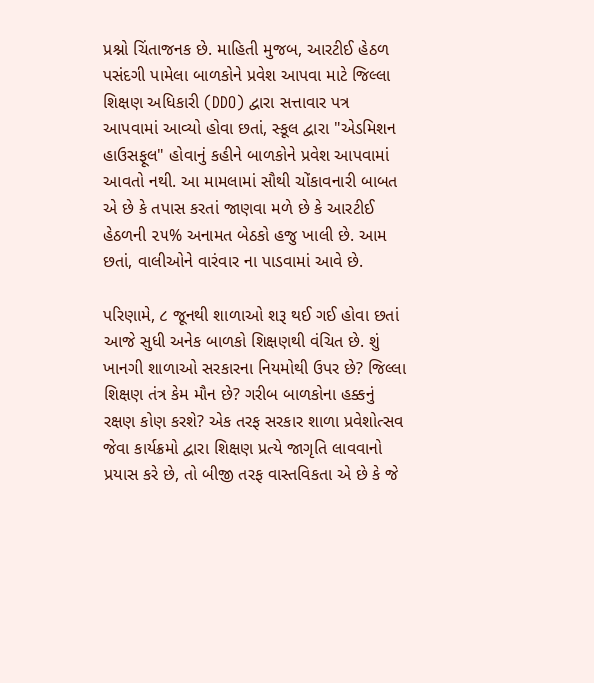પ્રશ્નો ચિંતાજનક છે. માહિતી મુજબ, આરટીઈ હેઠળ પસંદગી પામેલા બાળકોને પ્રવેશ આપવા માટે જિલ્લા શિક્ષણ અધિકારી (DDO) દ્વારા સત્તાવાર પત્ર આપવામાં આવ્યો હોવા છતાં, સ્કૂલ દ્વારા "એડમિશન હાઉસફૂલ" હોવાનું કહીને બાળકોને પ્રવેશ આપવામાં આવતો નથી. આ મામલામાં સૌથી ચોંકાવનારી બાબત એ છે કે તપાસ કરતાં જાણવા મળે છે કે આરટીઈ હેઠળની ૨૫% અનામત બેઠકો હજુ ખાલી છે. આમ છતાં, વાલીઓને વારંવાર ના પાડવામાં આવે છે.

પરિણામે, ૮ જૂનથી શાળાઓ શરૂ થઈ ગઈ હોવા છતાં આજે સુધી અનેક બાળકો શિક્ષણથી વંચિત છે. શું ખાનગી શાળાઓ સરકારના નિયમોથી ઉપર છે? જિલ્લા શિક્ષણ તંત્ર કેમ મૌન છે? ગરીબ બાળકોના હક્કનું રક્ષણ કોણ કરશે? એક તરફ સરકાર શાળા પ્રવેશોત્સવ જેવા કાર્યક્રમો દ્વારા શિક્ષણ પ્રત્યે જાગૃતિ લાવવાનો પ્રયાસ કરે છે, તો બીજી તરફ વાસ્તવિકતા એ છે કે જે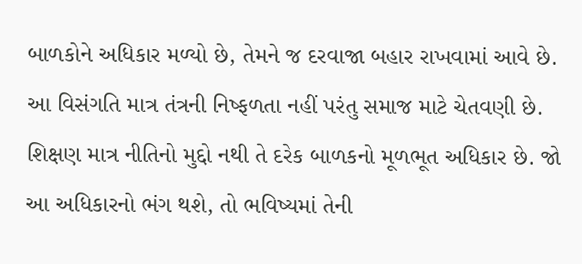બાળકોને અધિકાર મળ્યો છે, તેમને જ દરવાજા બહાર રાખવામાં આવે છે. આ વિસંગતિ માત્ર તંત્રની નિષ્ફળતા નહીં પરંતુ સમાજ માટે ચેતવણી છે. શિક્ષણ માત્ર નીતિનો મુદ્દો નથી તે દરેક બાળકનો મૂળભૂત અધિકાર છે. જો આ અધિકારનો ભંગ થશે, તો ભવિષ્યમાં તેની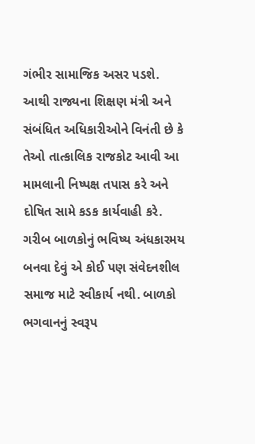ગંભીર સામાજિક અસર પડશે. આથી રાજ્યના શિક્ષણ મંત્રી અને સંબંધિત અધિકારીઓને વિનંતી છે કે તેઓ તાત્કાલિક રાજકોટ આવી આ મામલાની નિષ્પક્ષ તપાસ કરે અને દોષિત સામે કડક કાર્યવાહી કરે. ગરીબ બાળકોનું ભવિષ્ય અંધકારમય બનવા દેવું એ કોઈ પણ સંવેદનશીલ સમાજ માટે સ્વીકાર્ય નથી. બાળકો ભગવાનનું સ્વરૂપ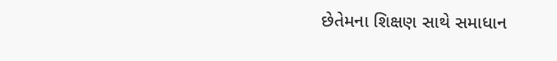છેતેમના શિક્ષણ સાથે સમાધાન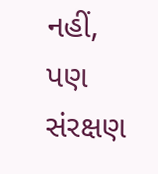નહીં, પણ સંરક્ષણ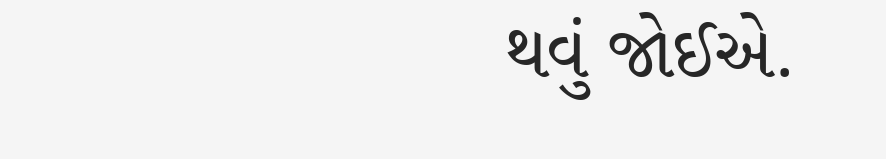થવું જોઈએ.